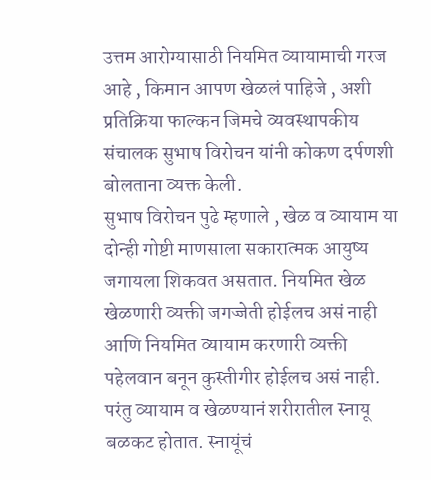उत्तम आरोग्यासाठी नियमित व्यायामाची गरज आहे , किमान आपण खेळलं पाहिजे , अशी प्रतिक्रिया फाल्कन जिमचे व्यवस्थापकीय संचालक सुभाष विरोचन यांनी कोकण दर्पणशी बोलताना व्यक्त केली.
सुभाष विरोचन पुढे म्हणाले , खेळ व व्यायाम या दोन्ही गोष्टी माणसाला सकारात्मक आयुष्य जगायला शिकवत असतात. नियमित खेळ खेळणारी व्यक्ती जगज्जेती होईलच असं नाही आणि नियमित व्यायाम करणारी व्यक्ती पहेलवान बनून कुस्तीगीर होईलच असं नाही. परंतु व्यायाम व खेळण्यानं शरीरातील स्नायू बळकट होतात. स्नायूंचं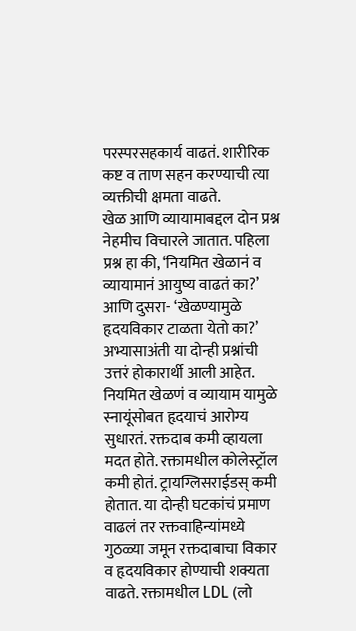परस्परसहकार्य वाढतं. शारीरिक कष्ट व ताण सहन करण्याची त्या व्यक्तीची क्षमता वाढते.
खेळ आणि व्यायामाबद्दल दोन प्रश्न नेहमीच विचारले जातात. पहिला प्रश्न हा की, ‘नियमित खेळानं व व्यायामानं आयुष्य वाढतं का?’ आणि दुसरा- ‘खेळण्यामुळे हृदयविकार टाळता येतो का?’ अभ्यासाअंती या दोन्ही प्रश्नांची उत्तरं होकारार्थी आली आहेत. नियमित खेळणं व व्यायाम यामुळे स्नायूंसोबत हृदयाचं आरोग्य सुधारतं. रक्तदाब कमी व्हायला मदत होते. रक्तामधील कोलेस्ट्रॉल कमी होतं. ट्रायग्लिसराईडस् कमी होतात. या दोन्ही घटकांचं प्रमाण वाढलं तर रक्तवाहिन्यांमध्ये गुठळ्या जमून रक्तदाबाचा विकार व हृदयविकार होण्याची शक्यता वाढते. रक्तामधील LDL (लो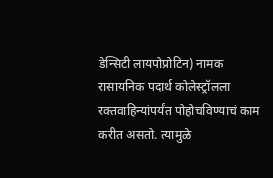डेन्सिटी लायपोप्रोटिन) नामक रासायनिक पदार्थ कोलेस्ट्रॉलला रक्तवाहिन्यांपर्यंत पोहोचविण्याचं काम करीत असतो. त्यामुळे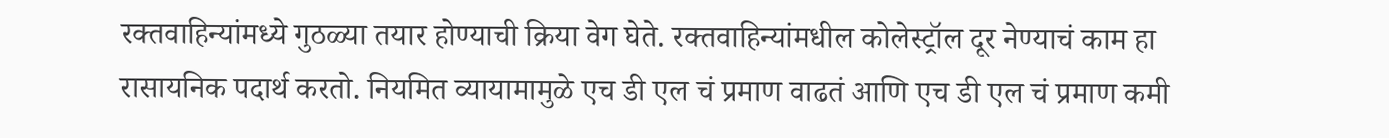रक्तवाहिन्यांमध्ये गुठळ्या तयार होण्याची क्रिया वेग घेते. रक्तवाहिन्यांमधील कोलेस्ट्रॉल दूर नेण्याचं काम हा रासायनिक पदार्थ करतो. नियमित व्यायामामुळे एच डी एल चं प्रमाण वाढतं आणि एच डी एल चं प्रमाण कमी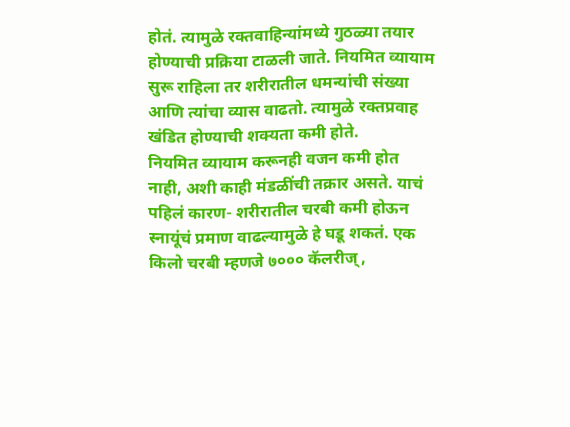होतं. त्यामुळे रक्तवाहिन्यांमध्ये गुठळ्या तयार होण्याची प्रक्रिया टाळली जाते. नियमित व्यायाम सुरू राहिला तर शरीरातील धमन्यांची संख्या आणि त्यांचा व्यास वाढतो. त्यामुळे रक्तप्रवाह खंडित होण्याची शक्यता कमी होते.
नियमित व्यायाम करूनही वजन कमी होत नाही, अशी काही मंडळींची तक्रार असते. याचं पहिलं कारण- शरीरातील चरबी कमी होऊन स्नायूंचं प्रमाण वाढल्यामुळे हे घडू शकतं. एक किलो चरबी म्हणजे ७००० कॅलरीज्,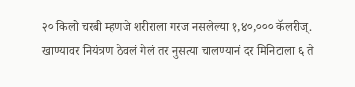२० किलो चरबी म्हणजे शरीराला गरज नसलेल्या १,४०,००० कॅलरीज्. खाण्यावर नियंत्रण ठेवलं गेलं तर नुसत्या चालण्यानं दर मिनिटाला ६ ते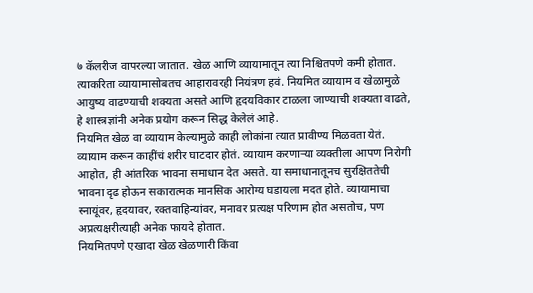७ कॅलरीज वापरल्या जातात. खेळ आणि व्यायामातून त्या निश्चितपणे कमी होतात. त्याकरिता व्यायामासोबतच आहारावरही नियंत्रण हवं. नियमित व्यायाम व खेळामुळे आयुष्य वाढण्याची शक्यता असते आणि हृदयविकार टाळला जाण्याची शक्यता वाढते, हे शास्त्रज्ञांनी अनेक प्रयोग करून सिद्ध केलेलं आहे.
नियमित खेळ वा व्यायाम केल्यामुळे काही लोकांना त्यात प्रावीण्य मिळवता येतं. व्यायाम करून काहींचं शरीर घाटदार होतं. व्यायाम करणाऱ्या व्यक्तीला आपण निरोगी आहोत, ही आंतरिक भावना समाधान देत असते. या समाधानातूनच सुरक्षिततेची भावना दृढ होऊन सकारात्मक मानसिक आरोग्य घडायला मदत होते. व्यायामाचा स्नायूंवर, हृदयावर, रक्तवाहिन्यांवर, मनावर प्रत्यक्ष परिणाम होत असतोच, पण अप्रत्यक्षरीत्याही अनेक फायदे होतात.
नियमितपणे एखादा खेळ खेळणारी किंवा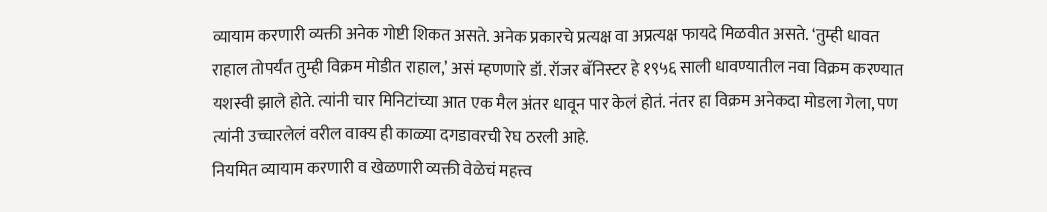व्यायाम करणारी व्यक्ती अनेक गोष्टी शिकत असते. अनेक प्रकारचे प्रत्यक्ष वा अप्रत्यक्ष फायदे मिळवीत असते. ‘तुम्ही धावत राहाल तोपर्यंत तुम्ही विक्रम मोडीत राहाल,’ असं म्हणणारे डॉ. रॉजर बॅनिस्टर हे १९५६ साली धावण्यातील नवा विक्रम करण्यात यशस्वी झाले होते. त्यांनी चार मिनिटांच्या आत एक मैल अंतर धावून पार केलं होतं. नंतर हा विक्रम अनेकदा मोडला गेला, पण त्यांनी उच्चारलेलं वरील वाक्य ही काळ्या दगडावरची रेघ ठरली आहे.
नियमित व्यायाम करणारी व खेळणारी व्यक्ती वेळेचं महत्त्व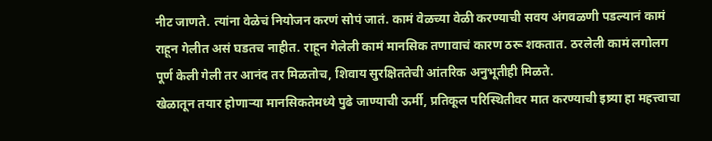नीट जाणते. त्यांना वेळेचं नियोजन करणं सोपं जातं. कामं वेळच्या वेळी करण्याची सवय अंगवळणी पडल्यानं कामं राहून गेलीत असं घडतच नाहीत. राहून गेलेली कामं मानसिक तणावाचं कारण ठरू शकतात. ठरलेली कामं लगोलग पूर्ण केली गेली तर आनंद तर मिळतोच, शिवाय सुरक्षिततेची आंतरिक अनुभूतीही मिळते.
खेळातून तयार होणाऱ्या मानसिकतेमध्ये पुढे जाण्याची ऊर्मी, प्रतिकूल परिस्थितीवर मात करण्याची इष्र्या हा महत्त्वाचा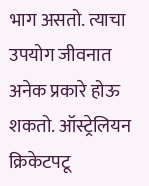भाग असतो. त्याचा उपयोग जीवनात अनेक प्रकारे होऊ शकतो. ऑस्ट्रेलियन क्रिकेटपटू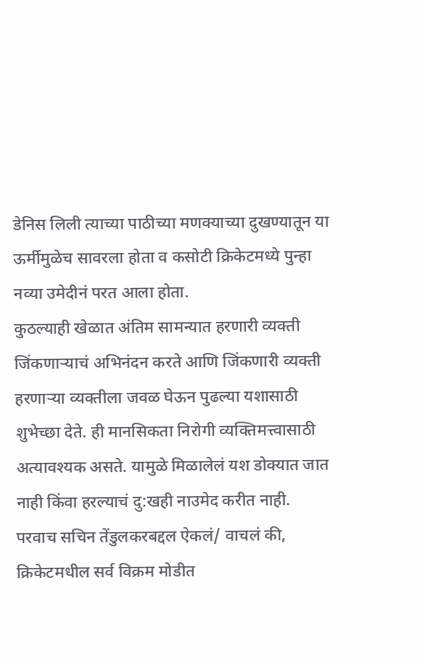डेनिस लिली त्याच्या पाठीच्या मणक्याच्या दुखण्यातून या ऊर्मीमुळेच सावरला होता व कसोटी क्रिकेटमध्ये पुन्हा नव्या उमेदीनं परत आला होता.
कुठल्याही खेळात अंतिम सामन्यात हरणारी व्यक्ती जिंकणाऱ्याचं अभिनंदन करते आणि जिंकणारी व्यक्ती हरणाऱ्या व्यक्तीला जवळ घेऊन पुढल्या यशासाठी शुभेच्छा देते. ही मानसिकता निरोगी व्यक्तिमत्त्वासाठी अत्यावश्यक असते. यामुळे मिळालेलं यश डोक्यात जात नाही किंवा हरल्याचं दु:खही नाउमेद करीत नाही.
परवाच सचिन तेंडुलकरबद्दल ऐकलं/ वाचलं की, क्रिकेटमधील सर्व विक्रम मोडीत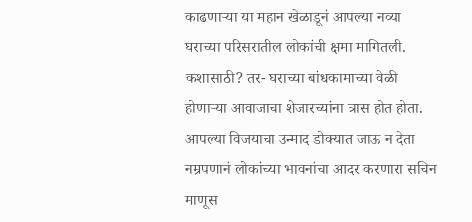काढणाऱ्या या महान खेळाडूनं आपल्या नव्या घराच्या परिसरातील लोकांची क्षमा मागितली. कशासाठी? तर- घराच्या बांधकामाच्या वेळी होणाऱ्या आवाजाचा शेजारच्यांना त्रास होत होता. आपल्या विजयाचा उन्माद डोक्यात जाऊ न देता नम्रपणानं लोकांच्या भावनांचा आदर करणारा सचिन माणूस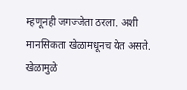म्हणूनही जगज्जेता ठरला. अशी मानसिकता खेळामधूनच येत असते. खेळामुळे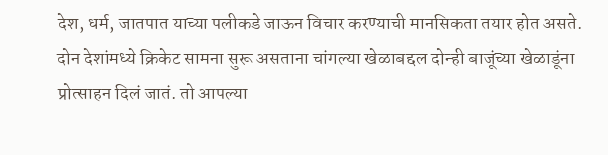देश, धर्म, जातपात याच्या पलीकडे जाऊन विचार करण्याची मानसिकता तयार होत असते.
दोन देशांमध्ये क्रिकेट सामना सुरू असताना चांगल्या खेळाबद्दल दोन्ही बाजूंच्या खेळाडूंना प्रोत्साहन दिलं जातं. तो आपल्या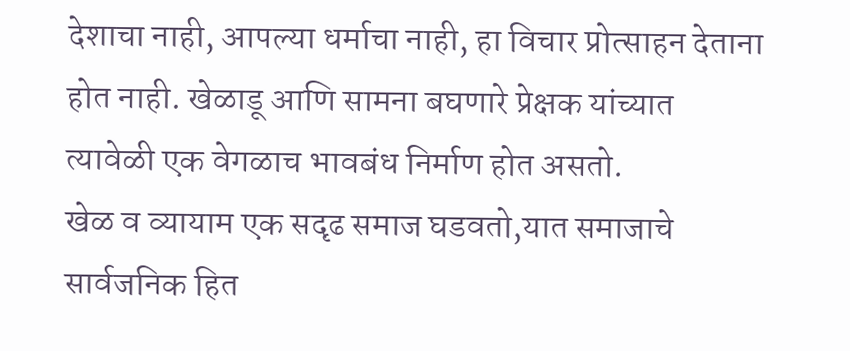देशाचा नाही, आपल्या धर्माचा नाही, हा विचार प्रोत्साहन देताना होत नाही. खेळाडू आणि सामना बघणारे प्रेक्षक यांच्यात त्यावेळी एक वेगळाच भावबंध निर्माण होत असतो.
खेळ व व्यायाम एक सदृढ समाज घडवतो,यात समाजाचे सार्वजनिक हित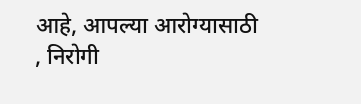आहे, आपल्या आरोग्यासाठी , निरोगी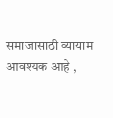समाजासाठी व्यायाम आवश्यक आहे ,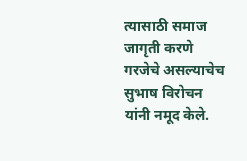त्यासाठी समाज जागृती करणे गरजेचे असल्याचेच सुभाष विरोचन यांनी नमूद केले.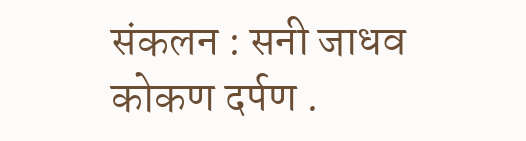संकलन : सनी जाधव
कोकण दर्पण .